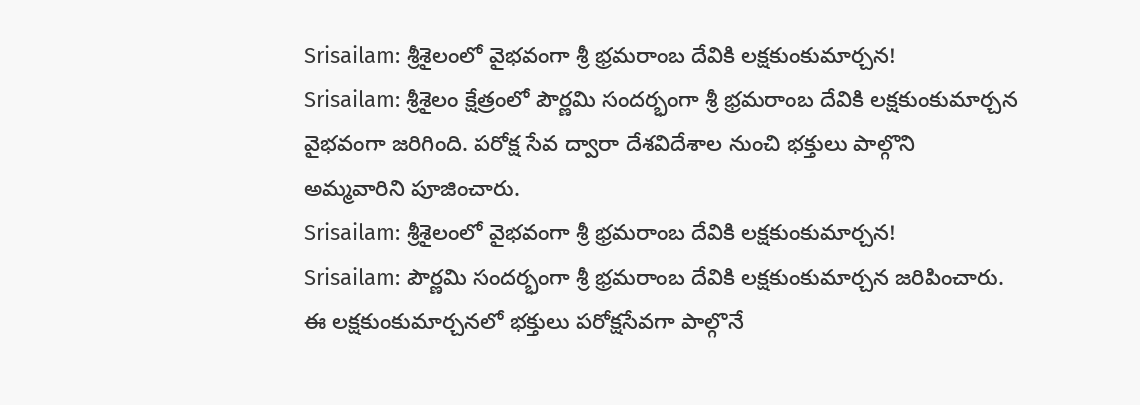Srisailam: శ్రీశైలంలో వైభవంగా శ్రీ భ్రమరాంబ దేవికి లక్షకుంకుమార్చన!
Srisailam: శ్రీశైలం క్షేత్రంలో పౌర్ణమి సందర్భంగా శ్రీ భ్రమరాంబ దేవికి లక్షకుంకుమార్చన వైభవంగా జరిగింది. పరోక్ష సేవ ద్వారా దేశవిదేశాల నుంచి భక్తులు పాల్గొని అమ్మవారిని పూజించారు.
Srisailam: శ్రీశైలంలో వైభవంగా శ్రీ భ్రమరాంబ దేవికి లక్షకుంకుమార్చన!
Srisailam: పౌర్ణమి సందర్భంగా శ్రీ భ్రమరాంబ దేవికి లక్షకుంకుమార్చన జరిపించారు. ఈ లక్షకుంకుమార్చనలో భక్తులు పరోక్షసేవగా పాల్గొనే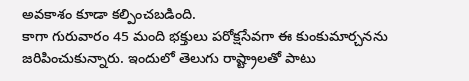అవకాశం కూడా కల్పించబడింది.
కాగా గురువారం 45 మంది భక్తులు పరోక్షసేవగా ఈ కుంకుమార్చనను జరిపించుకున్నారు. ఇందులో తెలుగు రాష్ట్రాలతో పాటు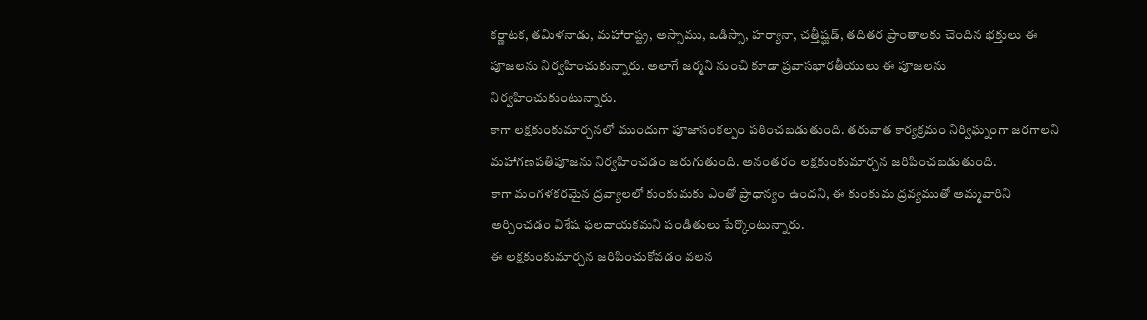కర్ణాటక, తమిళనాడు, మహారాష్ట్ర, అస్సాము, ఒడిస్సా, హర్యానా, చత్తీష్ఘడ్, తదితర ప్రాంతాలకు చెందిన భక్తులు ఈ పూజలను నిర్వహించుకున్నారు. అలాగే జర్మని నుంచి కూడా ప్రవాసభారతీయులు ఈ పూజలను నిర్వహించుకుంటున్నారు.
కాగా లక్షకుంకుమార్చనలో ముందుగా పూజాసంకల్పం పఠించబడుతుంది. తరువాత కార్యక్రమం నిర్విఘ్నంగా జరగాలని మహాగణపతిపూజను నిర్వహించడం జరుగుతుంది. అనంతరం లక్షకుంకుమార్చన జరిపించబడుతుంది.
కాగా మంగళకరమైన ద్రవ్యాలలో కుంకుమకు ఎంతో ప్రాధాన్యం ఉందని, ఈ కుంకుమ ద్రవ్యముతో అమ్మవారిని అర్చించడం విశేష ఫలదాయకమని పండితులు పేర్కొంటున్నారు.
ఈ లక్షకుంకుమార్చన జరిపించుకోవడం వలన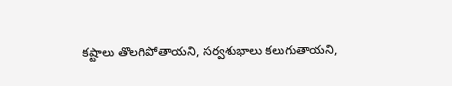కష్టాలు తొలగిపోతాయని, సర్వశుభాలు కలుగుతాయని,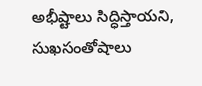అభీష్టాలు సిద్ధిస్తాయని, సుఖసంతోషాలు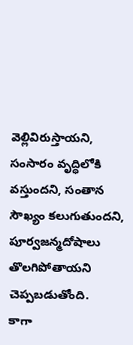వెల్లివిరుస్తాయని, సంసారం వృద్ధిలోకి వస్తుందని, సంతాన సౌఖ్యం కలుగుతుందని, పూర్వజన్మదోషాలు తొలగిపోతాయని చెప్పబడుతోంది.
కాగా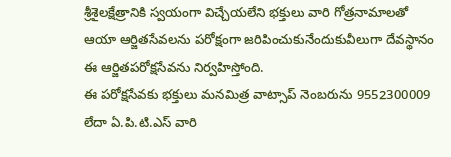శ్రీశైలక్షేత్రానికి స్వయంగా విచ్చేయలేని భక్తులు వారి గోత్రనామాలతో ఆయా ఆర్జితసేవలను పరోక్షంగా జరిపించుకునేందుకువీలుగా దేవస్థానం ఈ ఆర్జితపరోక్షసేవను నిర్వహిస్తోంది.
ఈ పరోక్షసేవకు భక్తులు మనమిత్ర వాట్సాప్ నెంబరును 9552300009 లేదా ఏ.పి.టి.ఎస్ వారి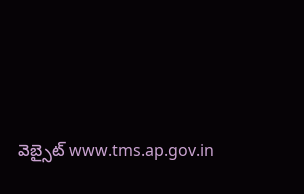వెబ్సైట్ www.tms.ap.gov.in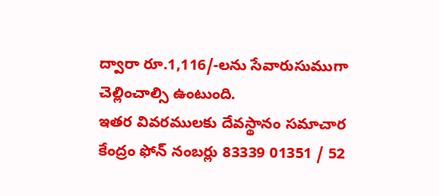ద్వారా రూ.1,116/-లను సేవారుసుముగా చెల్లించాల్సి ఉంటుంది.
ఇతర వివరములకు దేవస్థానం సమాచార కేంద్రం ఫోన్ నంబర్లు 83339 01351 / 52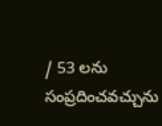/ 53 లను సంప్రదించవచ్చును